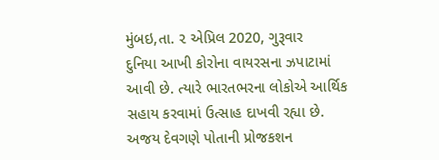મુંબઇ,તા. ૨ એપ્રિલ 2020, ગુરૂવાર
દુનિયા આખી કોરોના વાયરસના ઝપાટામાં આવી છે. ત્યારે ભારતભરના લોકોએ આર્થિક સહાય કરવામાં ઉત્સાહ દાખવી રહ્યા છે. અજય દેવગણે પોતાની પ્રોજકશન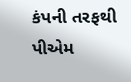કંપની તરફથી પીએમ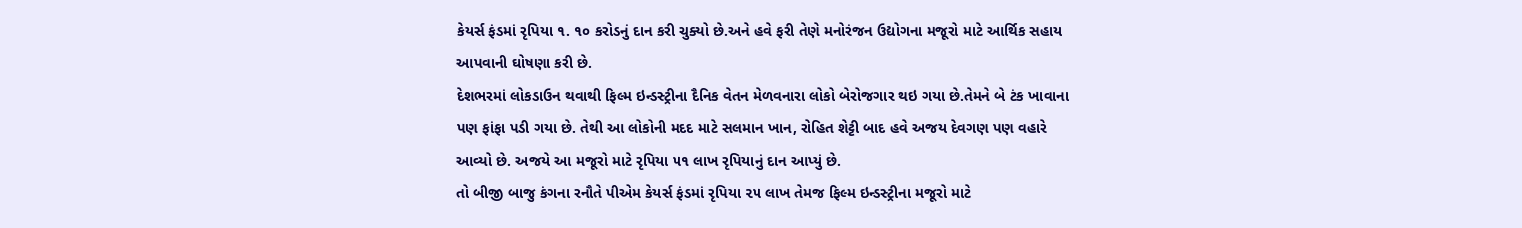કેયર્સ ફંડમાં રૃપિયા ૧. ૧૦ કરોડનું દાન કરી ચુક્યો છે.અને હવે ફરી તેણે મનોરંજન ઉદ્યોગના મજૂરો માટે આર્થિક સહાય આપવાની ઘોષણા કરી છે.
દેશભરમાં લોકડાઉન થવાથી ફિલ્મ ઇન્ડસ્ટ્રીના દૈનિક વેતન મેળવનારા લોકો બેરોજગાર થઇ ગયા છે.તેમને બે ટંક ખાવાના પણ ફાંફા પડી ગયા છે. તેથી આ લોકોની મદદ માટે સલમાન ખાન, રોહિત શેટ્ટી બાદ હવે અજય દેવગણ પણ વહારે આવ્યો છે. અજયે આ મજૂરો માટે રૃપિયા ૫૧ લાખ રૃપિયાનું દાન આપ્યું છે.
તો બીજી બાજુ કંગના રનૌતે પીએમ કેયર્સ ફંડમાં રૃપિયા ૨૫ લાખ તેમજ ફિલ્મ ઇન્ડસ્ટ્રીના મજૂરો માટે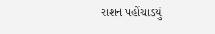રાશન પહોંચાડયું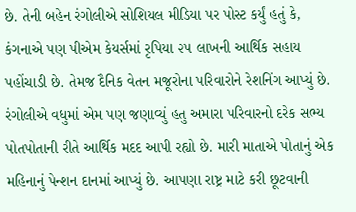છે. તેની બહેન રંગોલીએ સોશિયલ મીડિયા પર પોસ્ટ કર્યું હતું કે, કંગનાએ પણ પીએમ કેયર્સમાં રૃપિયા ૨૫ લાખની આર્થિક સહાય પહોંચાડી છે. તેમજ દૈનિક વેતન મજૂરોના પરિવારોને રેશનિંગ આપ્યું છે.
રંગોલીએ વધુમાં એમ પણ જણાવ્યું હતુ અમારા પરિવારનો દરેક સભ્ય પોતપોતાની રીતે આર્થિક મદદ આપી રહ્યો છે. મારી માતાએ પોતાનું એક મહિનાનું પેન્શન દાનમાં આપ્યું છે. આપણા રાષ્ટ્ર માટે કરી છૂટવાની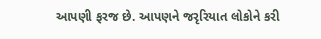આપણી ફરજ છે. આપણને જરૃરિયાત લોકોને કરી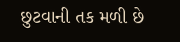છુટવાની તક મળી છે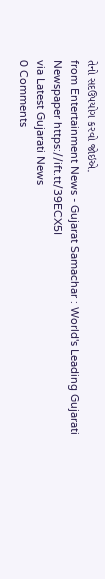તેનો સદઉપયોગ કરવો જોઇએ.
from Entertainment News - Gujarat Samachar : World's Leading Gujarati Newspaper https://ift.tt/39ECX5I
via Latest Gujarati News
0 Comments